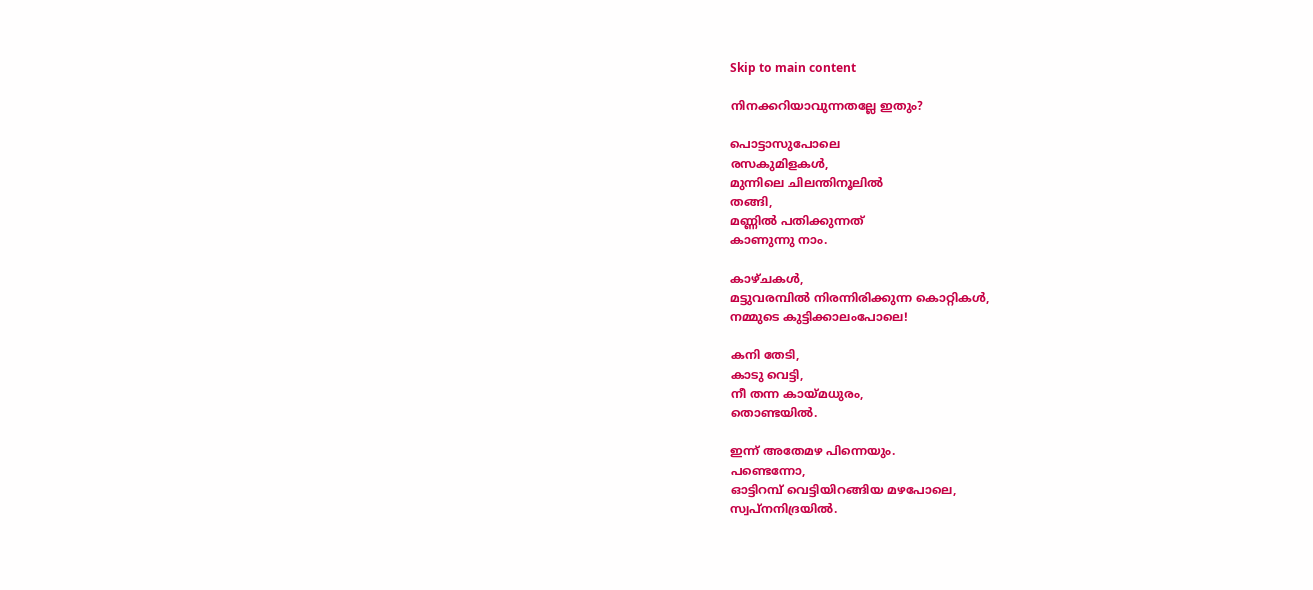Skip to main content

നിനക്കറിയാവുന്നതല്ലേ ഇതും?

പൊട്ടാസുപോലെ
രസകുമിളകൾ,
മുന്നിലെ ചിലന്തിനൂലിൽ
തങ്ങി,
മണ്ണിൽ പതിക്കുന്നത്
കാണുന്നു നാം.

കാഴ്ചകൾ,
മട്ടുവരമ്പിൽ നിരന്നിരിക്കുന്ന കൊറ്റികൾ,
നമ്മുടെ കുട്ടിക്കാലംപോലെ!

കനി തേടി,
കാടു വെട്ടി,
നീ തന്ന കായ്മധുരം,
തൊണ്ടയിൽ.

ഇന്ന് അതേമഴ പിന്നെയും.
പണ്ടെന്നോ,
ഓട്ടിറമ്പ് വെട്ടിയിറങ്ങിയ മഴപോലെ,
സ്വപ്നനിദ്രയിൽ.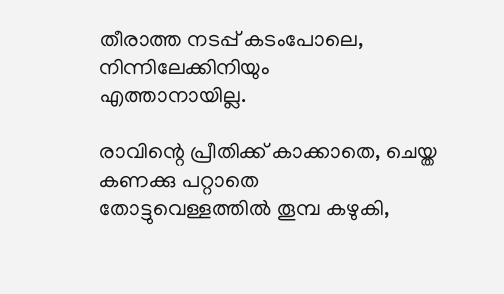തീരാത്ത നടപ്പ് കടംപോലെ,
നിന്നിലേക്കിനിയും
എത്താനായില്ല.

രാവിന്റെ പ്രീതിക്ക് കാക്കാതെ, ചെയ്ത
കണക്കു പറ്റാതെ
തോട്ടുവെള്ളത്തിൽ തൂമ്പ കഴുകി,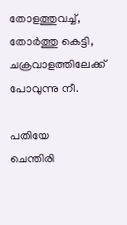തോളത്തുവച്ച്,
തോർത്തു കെട്ടി,
ചക്രവാളത്തിലേക്ക് പോവുന്നു നീ.

പതിയേ
ചെന്തിരി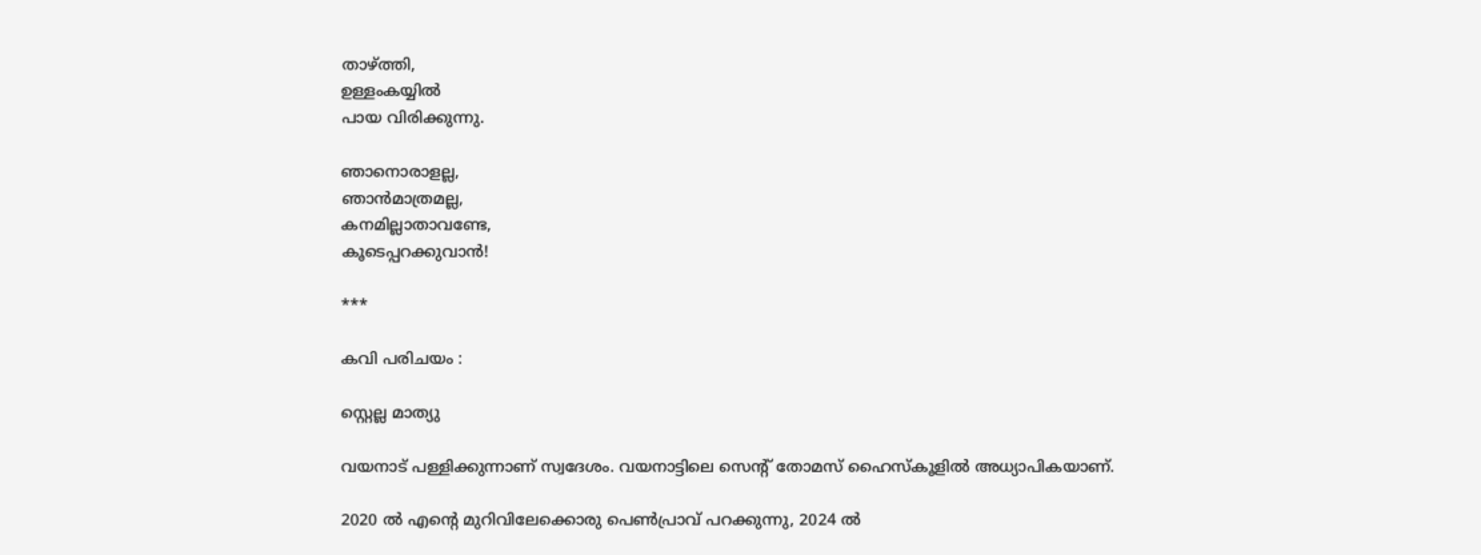താഴ്ത്തി,
ഉള്ളംകയ്യിൽ
പായ വിരിക്കുന്നു.

ഞാനൊരാളല്ല,
ഞാൻമാത്രമല്ല,
കനമില്ലാതാവണ്ടേ,
കൂടെപ്പറക്കുവാൻ!

***

കവി പരിചയം :

സ്റ്റെല്ല മാത്യു

വയനാട് പള്ളിക്കുന്നാണ് സ്വദേശം. വയനാട്ടിലെ സെന്റ് തോമസ് ഹൈസ്കൂളിൽ അധ്യാപികയാണ്.

2020 ൽ എന്റെ മുറിവിലേക്കൊരു പെൺപ്രാവ് പറക്കുന്നു, 2024 ൽ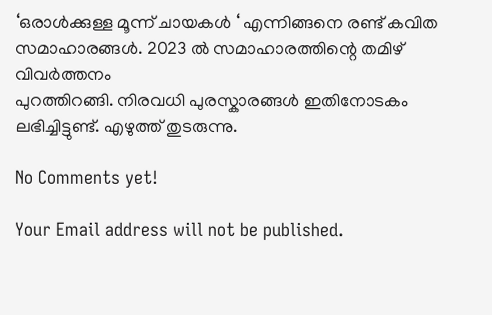‘ഒരാൾക്കുള്ള മൂന്ന് ചായകൾ ‘ എന്നിങ്ങനെ രണ്ട് കവിത സമാഹാരങ്ങൾ. 2023 ൽ സമാഹാരത്തിന്റെ തമിഴ് വിവർത്തനം
പുറത്തിറങ്ങി. നിരവധി പുരസ്കാരങ്ങൾ ഇതിനോടകം ലഭിച്ചിട്ടുണ്ട്. എഴുത്ത് തുടരുന്നു.

No Comments yet!

Your Email address will not be published.